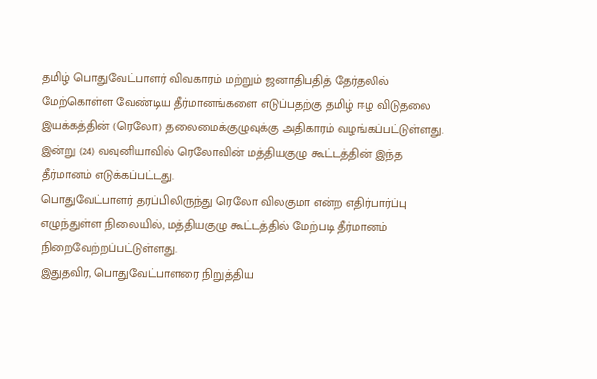தமிழ் பொதுவேட்பாளர் விவகாரம் மற்றும் ஜனாதிபதித் தேர்தலில் மேற்கொள்ள வேண்டிய தீர்மானங்களை எடுப்பதற்கு தமிழ் ஈழ விடுதலை இயக்கத்தின் (ரெலோ) தலைமைக்குழுவுக்கு அதிகாரம் வழங்கப்பட்டுள்ளது.
இன்று (24) வவுனியாவில் ரெலோவின் மத்தியகுழு கூட்டத்தின் இந்த தீர்மானம் எடுக்கப்பட்டது.
பொதுவேட்பாளர் தரப்பிலிருந்து ரெலோ விலகுமா என்ற எதிர்பார்ப்பு எழுந்துள்ள நிலையில், மத்தியகுழு கூட்டத்தில் மேற்படி தீர்மானம் நிறைவேற்றப்பட்டுள்ளது.
இதுதவிர, பொதுவேட்பாளரை நிறுத்திய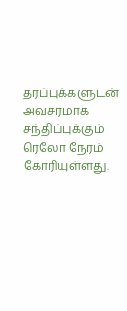தரப்புக்களுடன் அவசரமாக சந்திப்புக்கும் ரெலோ நேரம் கோரியுள்ளது.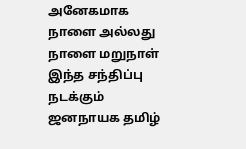அனேகமாக நாளை அல்லது நாளை மறுநாள் இந்த சந்திப்பு நடக்கும்
ஜனநாயக தமிழ்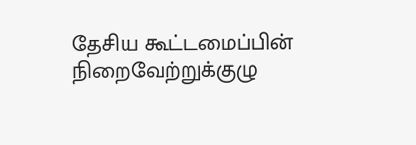தேசிய கூட்டமைப்பின் நிறைவேற்றுக்குழு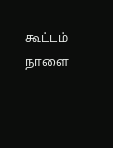கூட்டம் நாளை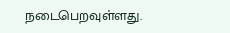நடைபெறவுள்ளது.